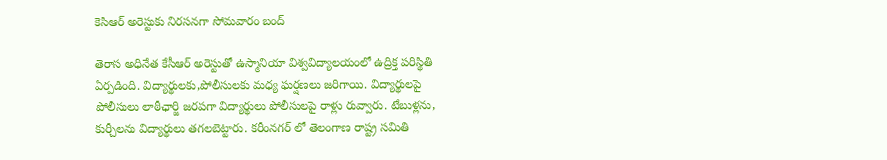కెసిఆర్ అరెస్టుకు నిరసనగా సోమవారం బంద్

తెరాస అధినేత కేసీఆర్ అరెస్టుతో ఉస్మానియా విశ్వవిద్యాలయంలో ఉద్రిక్త పరిస్థితి ఏర్పడింది. విద్యార్థులకు,పోలీసులకు మధ్య ఘర్షణలు జరిగాయి. విద్యార్థులపై పోలీసులు లాఠీఛార్జి జరపగా విద్యార్థులు పోలీసులపై రాళ్లు రువ్వారు. టేబుళ్లను, కుర్చీలను విద్యార్థులు తగలబెట్టారు. కరీంనగర్ లో తెలంగాణ రాష్ట్ర సమితి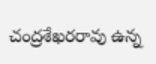చంద్రశేఖరరావు ఉన్న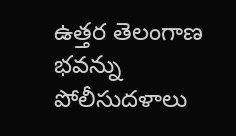ఉత్తర తెలంగాణ భవన్ను పోలీసుదళాలు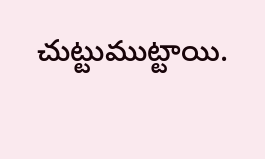చుట్టుముట్టాయి.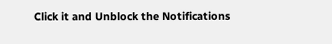Click it and Unblock the Notifications